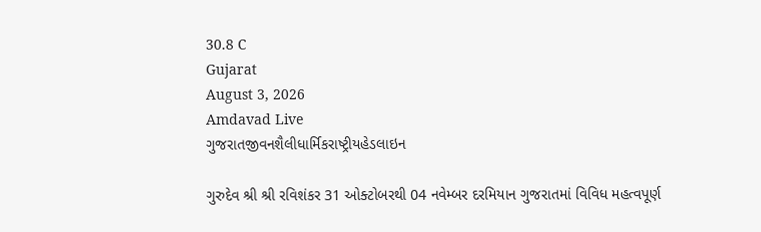30.8 C
Gujarat
August 3, 2026
Amdavad Live
ગુજરાતજીવનશૈલીધાર્મિકરાષ્ટ્રીયહેડલાઇન

ગુરુદેવ શ્રી શ્રી રવિશંકર 31 ઓક્ટોબરથી 04 નવેમ્બર દરમિયાન ગુજરાતમાં વિવિધ મહત્વપૂર્ણ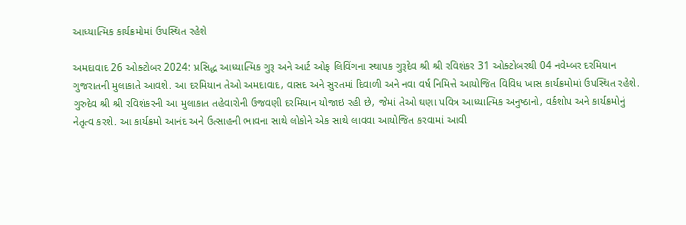આધ્યાત્મિક કાર્યક્રમોમાં ઉપસ્થિત રહેશે

અમદાવાદ 26 ઓક્ટોબર 2024: પ્રસિદ્ધ આધ્યાત્મિક ગુરૂ અને આર્ટ ઓફ લિવિંગના સ્થાપક ગુરૂદેવ શ્રી શ્રી રવિશંકર 31 ઓક્ટોબરથી 04 નવેમ્બર દરમિયાન ગુજરાતની મુલાકાતે આવશે. આ દરમિયાન તેઓ અમદાવાદ, વાસદ અને સુરતમાં દિવાળી અને નવા વર્ષ નિમિત્તે આયોજિત વિવિધ ખાસ કાર્યક્રમોમાં ઉપસ્થિત રહેશે.
ગુરુદેવ શ્રી શ્રી રવિશંકરની આ મુલાકાત તહેવારોની ઉજવણી દરમિયાન યોજાઇ રહી છે, જેમાં તેઓ ઘણા પવિત્ર આધ્યાત્મિક અનુષ્ઠાનો, વર્કશોપ અને કાર્યક્રમોનું નેતૃત્વ કરશે. આ કાર્યક્રમો આનંદ અને ઉત્સાહની ભાવના સાથે લોકોને એક સાથે લાવવા આયોજિત કરવામાં આવી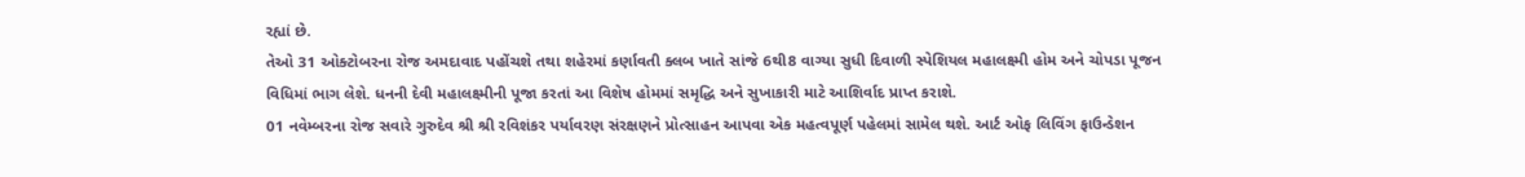રહ્યાં છે.
તેઓ 31 ઓક્ટોબરના રોજ અમદાવાદ પહોંચશે તથા શહેરમાં કર્ણાવતી ક્લબ ખાતે સાંજે 6થી8 વાગ્યા સુધી દિવાળી સ્પેશિયલ મહાલક્ષ્મી હોમ અને ચોપડા પૂજન વિધિમાં ભાગ લેશે. ધનની દેવી મહાલક્ષ્મીની પૂજા કરતાં આ વિશેષ હોમમાં સમૃદ્ધિ અને સુખાકારી માટે આશિર્વાદ પ્રાપ્ત કરાશે.
01 નવેમ્બરના રોજ સવારે ગુરુદેવ શ્રી શ્રી રવિશંકર પર્યાવરણ સંરક્ષણને પ્રોત્સાહન આપવા એક મહત્વપૂર્ણ પહેલમાં સામેલ થશે. આર્ટ ઓફ લિવિંગ ફાઉન્ડેશન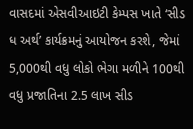વાસદમાં એસવીઆઇટી કેમ્પસ ખાતે ‘સીડ ધ અર્થ’ કાર્યક્રમનું આયોજન કરશે, જેમાં 5,000થી વધુ લોકો ભેગા મળીને 100થી વધુ પ્રજાતિના 2.5 લાખ સીડ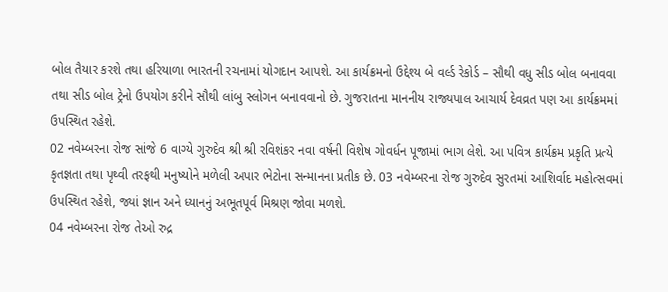બોલ તૈયાર કરશે તથા હરિયાળા ભારતની રચનામાં યોગદાન આપશે. આ કાર્યક્રમનો ઉદ્દેશ્ય બે વર્લ્ડ રેકોર્ડ – સૌથી વધુ સીડ બોલ બનાવવા તથા સીડ બોલ ટ્રેનો ઉપયોગ કરીને સૌથી લાંબુ સ્લોગન બનાવવાનો છે. ગુજરાતના માનનીય રાજ્યપાલ આચાર્ય દેવવ્રત પણ આ કાર્યક્રમમાં ઉપસ્થિત રહેશે.
02 નવેમ્બરના રોજ સાંજે 6 વાગ્યે ગુરુદેવ શ્રી શ્રી રવિશંકર નવા વર્ષની વિશેષ ગોવર્ધન પૂજામાં ભાગ લેશે. આ પવિત્ર કાર્યક્રમ પ્રકૃતિ પ્રત્યે કૃતજ્ઞતા તથા પૃથ્વી તરફથી મનુષ્યોને મળેલી અપાર ભેટોના સન્માનના પ્રતીક છે. 03 નવેમ્બરના રોજ ગુરુદેવ સુરતમાં આશિર્વાદ મહોત્સવમાં ઉપસ્થિત રહેશે, જ્યાં જ્ઞાન અને ધ્યાનનું અભૂતપૂર્વ મિશ્રણ જોવા મળશે.
04 નવેમ્બરના રોજ તેઓ રુદ્ર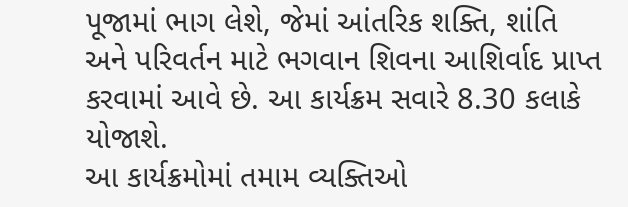પૂજામાં ભાગ લેશે, જેમાં આંતરિક શક્તિ, શાંતિ અને પરિવર્તન માટે ભગવાન શિવના આશિર્વાદ પ્રાપ્ત કરવામાં આવે છે. આ કાર્યક્રમ સવારે 8.30 કલાકે યોજાશે.
આ કાર્યક્રમોમાં તમામ વ્યક્તિઓ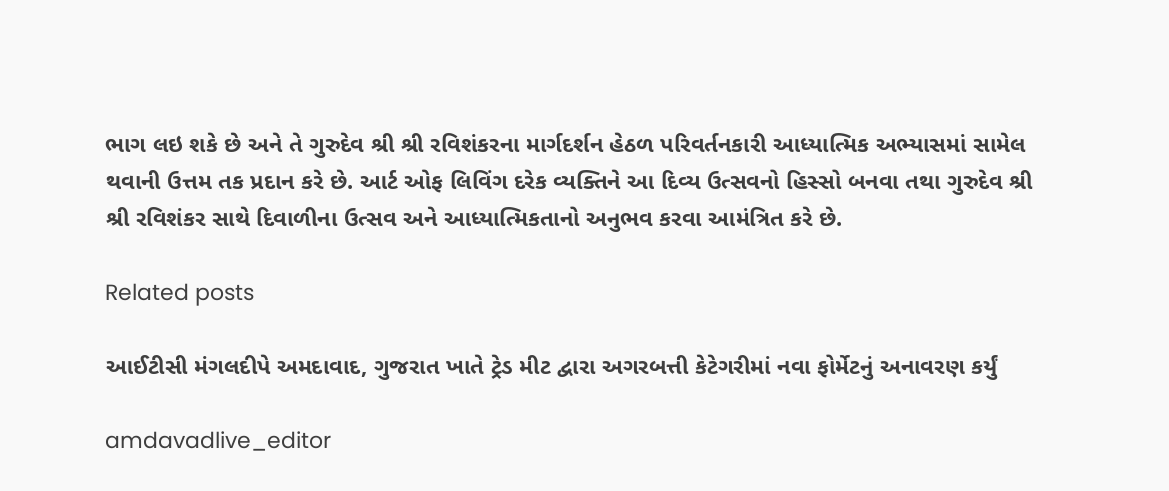ભાગ લઇ શકે છે અને તે ગુરુદેવ શ્રી શ્રી રવિશંકરના માર્ગદર્શન હેઠળ પરિવર્તનકારી આધ્યાત્મિક અભ્યાસમાં સામેલ થવાની ઉત્તમ તક પ્રદાન કરે છે. આર્ટ ઓફ લિવિંગ દરેક વ્યક્તિને આ દિવ્ય ઉત્સવનો હિસ્સો બનવા તથા ગુરુદેવ શ્રી શ્રી રવિશંકર સાથે દિવાળીના ઉત્સવ અને આધ્યાત્મિકતાનો અનુભવ કરવા આમંત્રિત કરે છે.

Related posts

આઈટીસી મંગલદીપે અમદાવાદ, ગુજરાત ખાતે ટ્રેડ મીટ દ્વારા અગરબત્તી કેટેગરીમાં નવા ફોર્મેટનું અનાવરણ કર્યું

amdavadlive_editor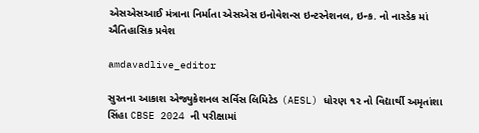એસએસઆઈ મંત્રાના નિર્માતા એસએસ ઇનોવેશન્સ ઇન્ટરનેશનલ, ઇન્ક. નો નાસ્ડેક માં ઐતિહાસિક પ્રવેશ

amdavadlive_editor

સુરતના આકાશ એજ્યુકેશનલ સર્વિસ લિમિટેડ (AESL) ધોરણ ૧૨ નો વિદ્યાર્થી અમૃતાંશા સિંહા CBSE 2024 ની પરીક્ષામાં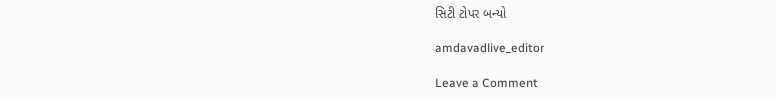સિટી ટોપર બન્યો

amdavadlive_editor

Leave a Comment